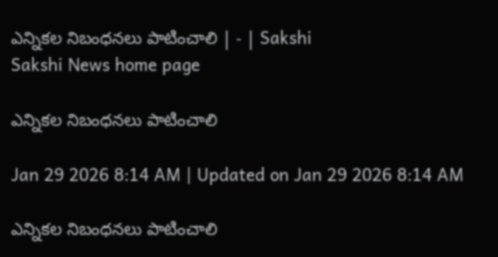ఎన్నికల నిబంధనలు పాటించాలి | - | Sakshi
Sakshi News home page

ఎన్నికల నిబంధనలు పాటించాలి

Jan 29 2026 8:14 AM | Updated on Jan 29 2026 8:14 AM

ఎన్నికల నిబంధనలు పాటించాలి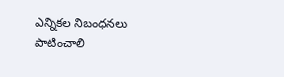ఎన్నికల నిబంధనలు పాటించాలి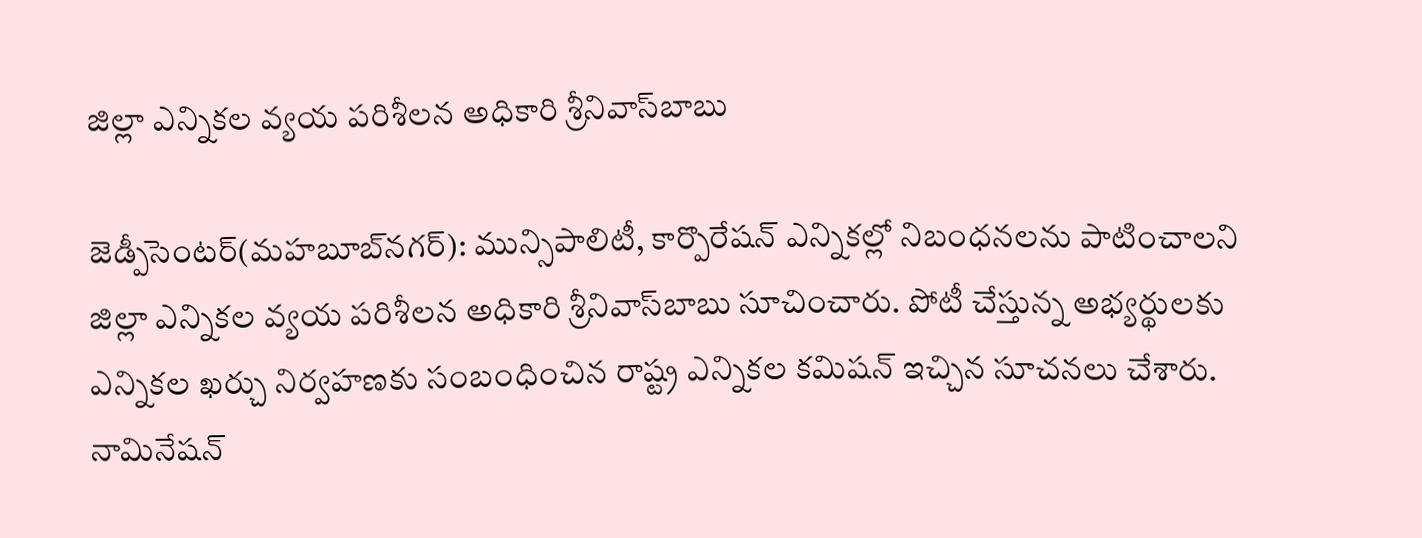జిల్లా ఎన్నికల వ్యయ పరిశీలన అధికారి శ్రీనివాస్‌బాబు

జెడ్పీసెంటర్‌(మహబూబ్‌నగర్‌): మున్సిపాలిటీ, కార్పొరేషన్‌ ఎన్నికల్లో నిబంధనలను పాటించాలని జిల్లా ఎన్నికల వ్యయ పరిశీలన అధికారి శ్రీనివాస్‌బాబు సూచించారు. పోటీ చేస్తున్న అభ్యర్థులకు ఎన్నికల ఖర్చు నిర్వహణకు సంబంధించిన రాష్ట్ర ఎన్నికల కమిషన్‌ ఇచ్చిన సూచనలు చేశారు. నామినేషన్‌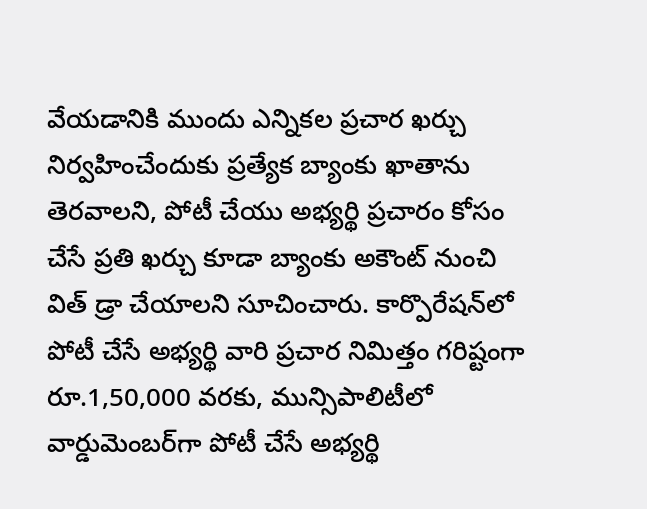వేయడానికి ముందు ఎన్నికల ప్రచార ఖర్చు నిర్వహించేందుకు ప్రత్యేక బ్యాంకు ఖాతాను తెరవాలని, పోటీ చేయు అభ్యర్థి ప్రచారం కోసం చేసే ప్రతి ఖర్చు కూడా బ్యాంకు అకౌంట్‌ నుంచి విత్‌ డ్రా చేయాలని సూచించారు. కార్పొరేషన్‌లో పోటీ చేసే అభ్యర్థి వారి ప్రచార నిమిత్తం గరిష్టంగా రూ.1,50,000 వరకు, మున్సిపాలిటీలో వార్డుమెంబర్‌గా పోటీ చేసే అభ్యర్థి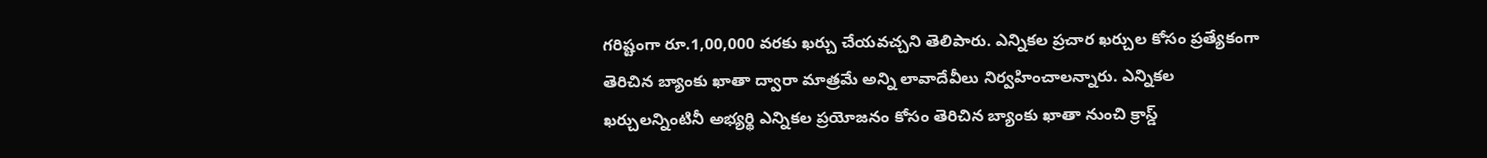గరిష్టంగా రూ.1,00,000 వరకు ఖర్చు చేయవచ్చని తెలిపారు. ఎన్నికల ప్రచార ఖర్చుల కోసం ప్రత్యేకంగా తెరిచిన బ్యాంకు ఖాతా ద్వారా మాత్రమే అన్ని లావాదేవీలు నిర్వహించాలన్నారు. ఎన్నికల ఖర్చులన్నింటినీ అభ్యర్థి ఎన్నికల ప్రయోజనం కోసం తెరిచిన బ్యాంకు ఖాతా నుంచి క్రాస్డ్‌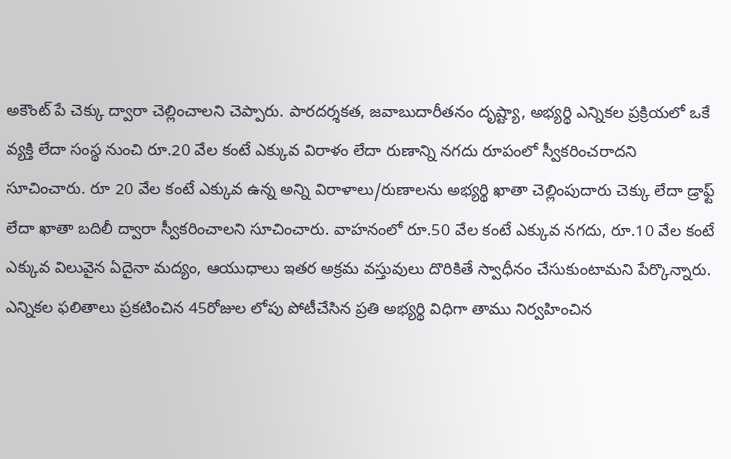అకౌంట్‌ పే చెక్కు ద్వారా చెల్లించాలని చెప్పారు. పారదర్శకత, జవాబుదారీతనం దృష్ట్యా, అభ్యర్థి ఎన్నికల ప్రక్రియలో ఒకే వ్యక్తి లేదా సంస్థ నుంచి రూ.20 వేల కంటే ఎక్కువ విరాళం లేదా రుణాన్ని నగదు రూపంలో స్వీకరించరాదని సూచించారు. రూ 20 వేల కంటే ఎక్కువ ఉన్న అన్ని విరాళాలు/రుణాలను అభ్యర్థి ఖాతా చెల్లింపుదారు చెక్కు లేదా డ్రాఫ్ట్‌ లేదా ఖాతా బదిలీ ద్వారా స్వీకరించాలని సూచించారు. వాహనంలో రూ.50 వేల కంటే ఎక్కువ నగదు, రూ.10 వేల కంటే ఎక్కువ విలువైన ఏదైనా మద్యం, ఆయుధాలు ఇతర అక్రమ వస్తువులు దొరికితే స్వాధీనం చేసుకుంటామని పేర్కొన్నారు. ఎన్నికల ఫలితాలు ప్రకటించిన 45రోజుల లోపు పోటీచేసిన ప్రతి అభ్యర్థి విధిగా తాము నిర్వహించిన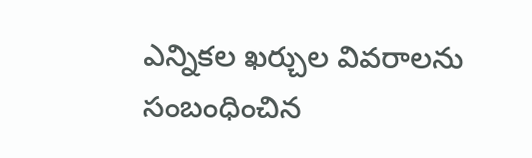ఎన్నికల ఖర్చుల వివరాలను సంబంధించిన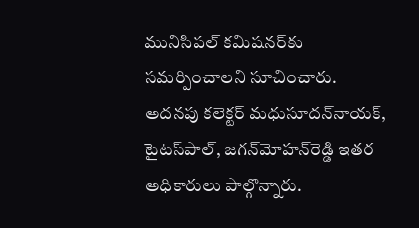మునిసిపల్‌ కమిషనర్‌కు సమర్పించాలని సూచించారు. అదనపు కలెక్టర్‌ మధుసూదన్‌నాయక్‌, టైటస్‌పాల్‌, జగన్‌మోహన్‌రెడ్డి ఇతర అధికారులు పాల్గొన్నారు.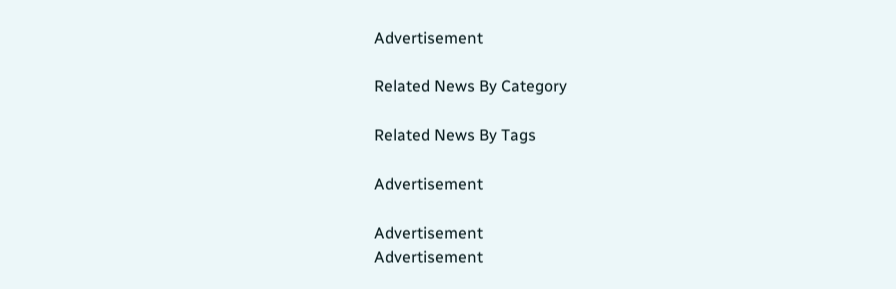Advertisement

Related News By Category

Related News By Tags

Advertisement

Advertisement
Advertisement